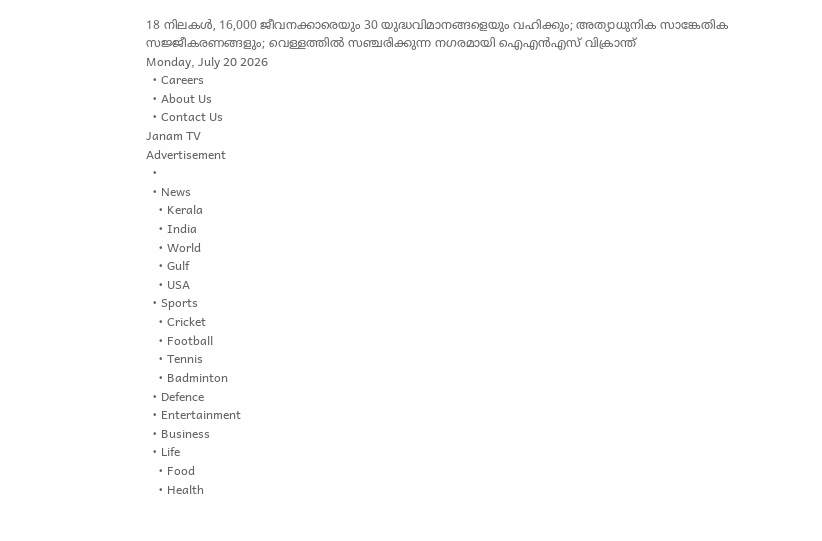18 നിലകൾ, 16,000 ജീവനക്കാരെയും 30 യുദ്ധവിമാനങ്ങളെയും വഹിക്കും; അത്യാധുനിക സാങ്കേതിക സജ്ജീകരണങ്ങളും; വെള്ളത്തിൽ സഞ്ചരിക്കുന്ന നഗരമായി ഐഎൻഎസ് വിക്രാന്ത്
Monday, July 20 2026
  • Careers
  • About Us
  • Contact Us
Janam TV
Advertisement
  •
  • News
    • Kerala
    • India
    • World
    • Gulf
    • USA
  • Sports
    • Cricket
    • Football
    • Tennis
    • Badminton
  • Defence
  • Entertainment
  • Business
  • Life
    • Food
    • Health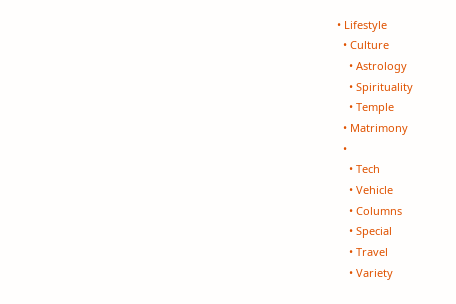• Lifestyle
  • Culture
    • Astrology
    • Spirituality
    • Temple
  • Matrimony
  •
    • Tech
    • Vehicle
    • Columns
    • Special
    • Travel
    • Variety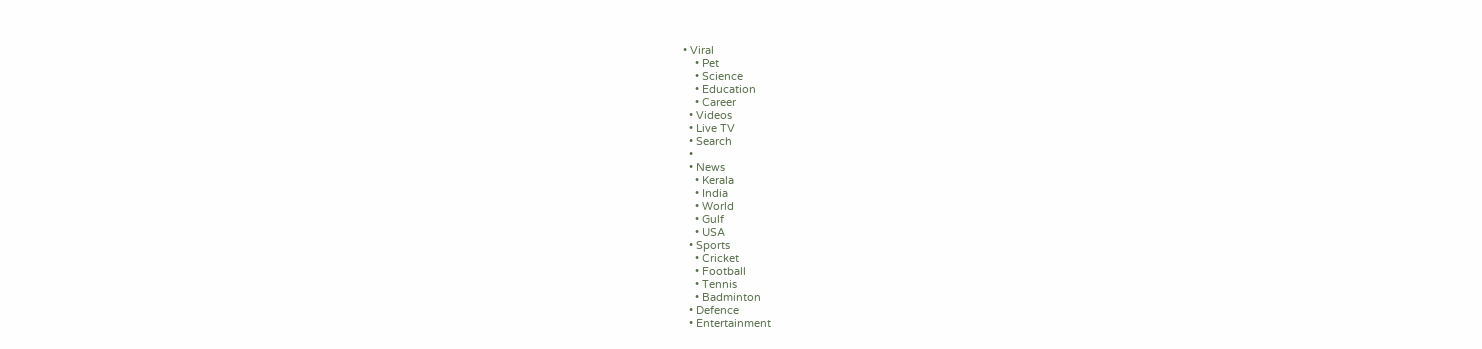• Viral
    • Pet
    • Science
    • Education
    • Career
  • Videos
  • Live TV
  • Search
  •
  • News
    • Kerala
    • India
    • World
    • Gulf
    • USA
  • Sports
    • Cricket
    • Football
    • Tennis
    • Badminton
  • Defence
  • Entertainment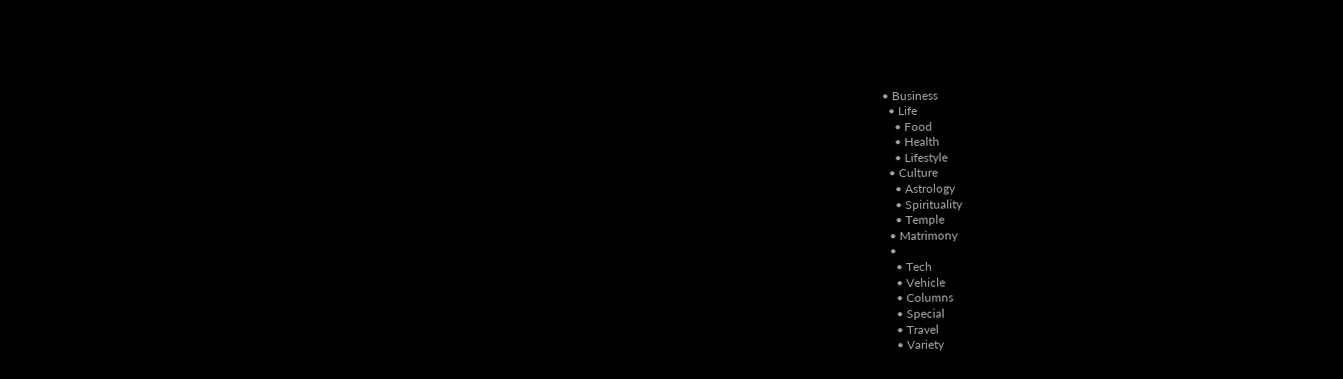• Business
  • Life
    • Food
    • Health
    • Lifestyle
  • Culture
    • Astrology
    • Spirituality
    • Temple
  • Matrimony
  •
    • Tech
    • Vehicle
    • Columns
    • Special
    • Travel
    • Variety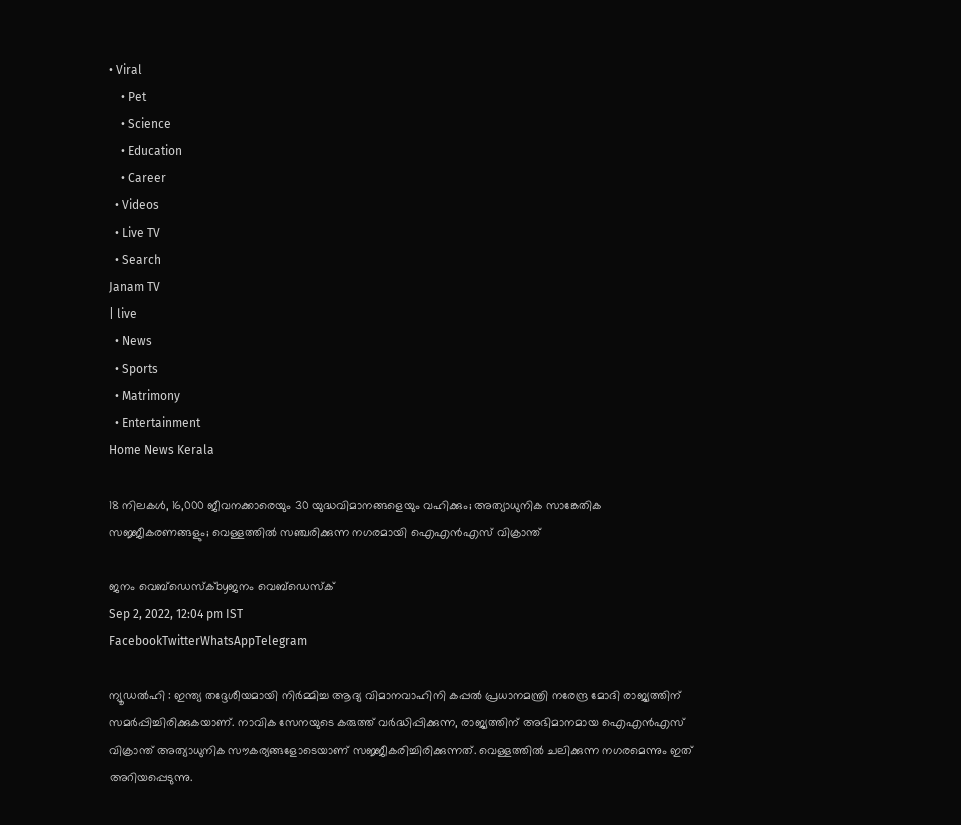• Viral
    • Pet
    • Science
    • Education
    • Career
  • Videos
  • Live TV
  • Search
Janam TV
| live
  • News
  • Sports
  • Matrimony
  • Entertainment
Home News Kerala

18 നിലകൾ, 16,000 ജീവനക്കാരെയും 30 യുദ്ധവിമാനങ്ങളെയും വഹിക്കും; അത്യാധുനിക സാങ്കേതിക സജ്ജീകരണങ്ങളും; വെള്ളത്തിൽ സഞ്ചരിക്കുന്ന നഗരമായി ഐഎൻഎസ് വിക്രാന്ത്

ജനം വെബ്‌ഡെസ്ക്byജനം വെബ്‌ഡെസ്ക്
Sep 2, 2022, 12:04 pm IST
FacebookTwitterWhatsAppTelegram

ന്യൂഡൽഹി : ഇന്ത്യ തദ്ദേശീയമായി നിർമ്മിച്ച ആദ്യ വിമാനവാഹിനി കപ്പൽ പ്രധാനമന്ത്രി നരേന്ദ്ര മോദി രാജ്യത്തിന് സമർപ്പിച്ചിരിക്കുകയാണ്. നാവിക സേനയുടെ കരുത്ത് വർദ്ധിപ്പിക്കുന്ന, രാജ്യത്തിന് അഭിമാനമായ ഐഎൻഎസ് വിക്രാന്ത് അത്യാധുനിക സൗകര്യങ്ങളോടെയാണ് സജ്ജീകരിച്ചിരിക്കുന്നത്. വെള്ളത്തിൽ ചലിക്കുന്ന നഗരമെന്നും ഇത് അറിയപ്പെടുന്നു.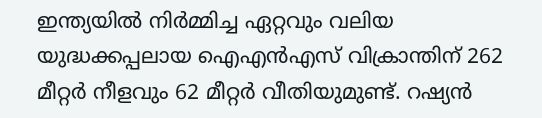ഇന്ത്യയിൽ നിർമ്മിച്ച ഏറ്റവും വലിയ യുദ്ധക്കപ്പലായ ഐഎൻഎസ് വിക്രാന്തിന് 262 മീറ്റർ നീളവും 62 മീറ്റർ വീതിയുമുണ്ട്. റഷ്യൻ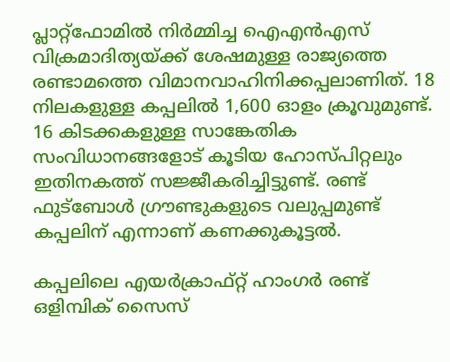പ്ലാറ്റ്ഫോമിൽ നിർമ്മിച്ച ഐഎൻഎസ് വിക്രമാദിത്യയ്‌ക്ക് ശേഷമുള്ള രാജ്യത്തെ രണ്ടാമത്തെ വിമാനവാഹിനിക്കപ്പലാണിത്. 18 നിലകളുള്ള കപ്പലിൽ 1,600 ഓളം ക്രൂവുമുണ്ട്. 16 കിടക്കകളുള്ള സാങ്കേതിക സംവിധാനങ്ങളോട് കൂടിയ ഹോസ്പിറ്റലും ഇതിനകത്ത് സജ്ജീകരിച്ചിട്ടുണ്ട്. രണ്ട് ഫുട്‌ബോൾ ഗ്രൗണ്ടുകളുടെ വലുപ്പമുണ്ട് കപ്പലിന് എന്നാണ് കണക്കുകൂട്ടൽ.

കപ്പലിലെ എയർക്രാഫ്റ്റ് ഹാംഗർ രണ്ട് ഒളിമ്പിക് സൈസ്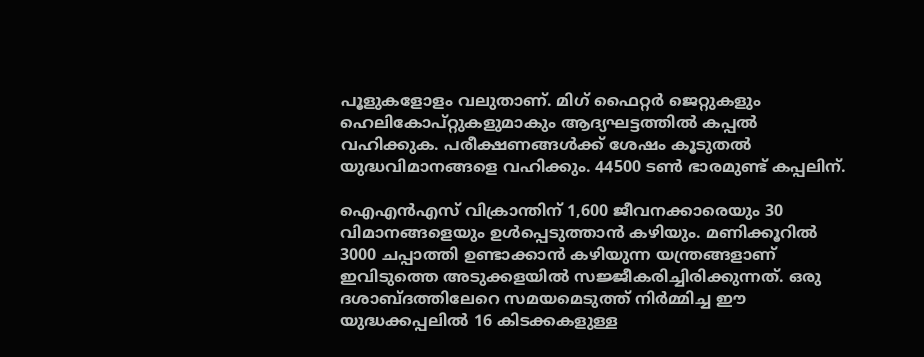പൂളുകളോളം വലുതാണ്. മിഗ് ഫൈറ്റർ ജെറ്റുകളും ഹെലികോപ്റ്റുകളുമാകും ആദ്യഘട്ടത്തിൽ കപ്പൽ വഹിക്കുക. പരീക്ഷണങ്ങൾക്ക് ശേഷം കൂടുതൽ യുദ്ധവിമാനങ്ങളെ വഹിക്കും. 44500 ടൺ ഭാരമുണ്ട് കപ്പലിന്.

ഐഎൻഎസ് വിക്രാന്തിന് 1,600 ജീവനക്കാരെയും 30 വിമാനങ്ങളെയും ഉൾപ്പെടുത്താൻ കഴിയും. മണിക്കൂറിൽ 3000 ചപ്പാത്തി ഉണ്ടാക്കാൻ കഴിയുന്ന യന്ത്രങ്ങളാണ് ഇവിടുത്തെ അടുക്കളയിൽ സജ്ജീകരിച്ചിരിക്കുന്നത്. ഒരു ദശാബ്ദത്തിലേറെ സമയമെടുത്ത് നിർമ്മിച്ച ഈ യുദ്ധക്കപ്പലിൽ 16 കിടക്കകളുള്ള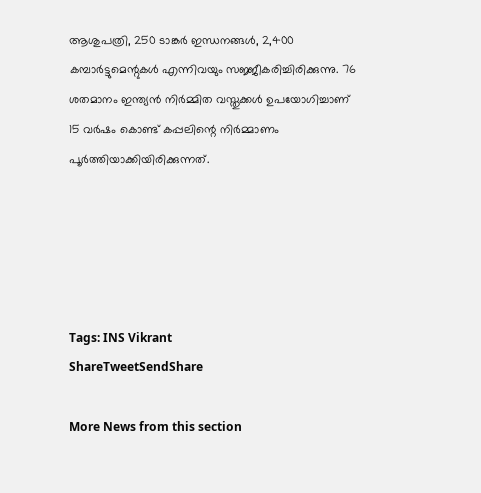ആശുപത്രി, 250 ടാങ്കർ ഇന്ധനങ്ങൾ, 2,400 കമ്പാർട്ടുമെന്റുകൾ എന്നിവയും സജ്ജീകരിച്ചിരിക്കുന്നു. 76 ശതമാനം ഇന്ത്യൻ നിർമ്മിത വസ്തുക്കൾ ഉപയോഗിച്ചാണ് 15 വർഷം കൊണ്ട് കപ്പലിന്റെ നിർമ്മാണം പൂർത്തിയാക്കിയിരിക്കുന്നത്.





Tags: INS Vikrant
ShareTweetSendShare

More News from this section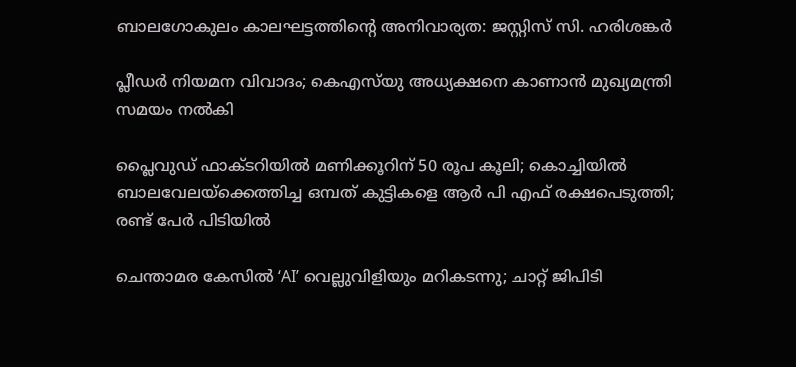ബാലഗോകുലം കാലഘട്ടത്തിന്റെ അനിവാര്യത: ജസ്റ്റിസ് സി. ഹരിശങ്കര്‍

പ്ലീഡർ നിയമന വിവാദം; കെഎസ്‌യു അധ്യക്ഷനെ കാണാൻ മുഖ്യമന്ത്രി സമയം നൽകി

പ്ലൈവുഡ് ഫാക്ടറിയിൽ മണിക്കൂറിന് 50 രൂപ കൂലി; കൊച്ചിയിൽ ബാലവേലയ്‌ക്കെത്തിച്ച ഒമ്പത് കുട്ടികളെ ആർ പി എഫ് രക്ഷപെടുത്തി; രണ്ട് പേർ പിടിയിൽ

ചെന്താമര കേസിൽ ‘AI’ വെല്ലുവിളിയും മറികടന്നു; ചാറ്റ് ജിപിടി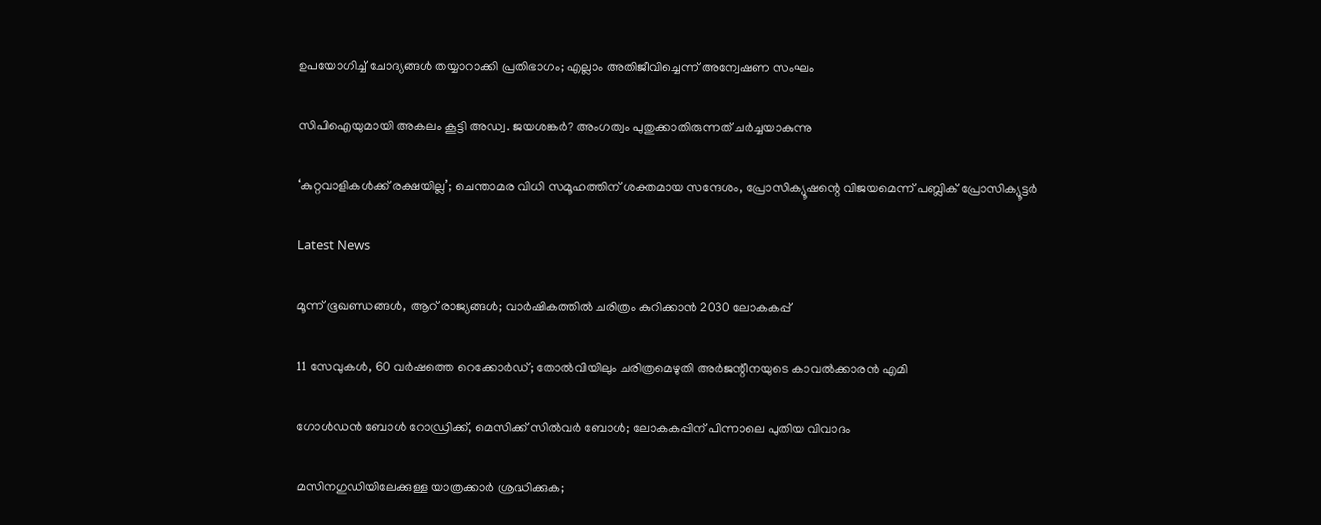ഉപയോഗിച്ച് ചോദ്യങ്ങൾ തയ്യാറാക്കി പ്രതിഭാഗം; എല്ലാം അതിജീവിച്ചെന്ന് അന്വേഷണ സംഘം

സിപിഐയുമായി അകലം കൂട്ടി അഡ്വ. ജയശങ്കർ? അംഗത്വം പുതുക്കാതിരുന്നത് ചർച്ചയാകുന്നു

‘കുറ്റവാളികൾക്ക് രക്ഷയില്ല’; ചെന്താമര വിധി സമൂഹത്തിന് ശക്തമായ സന്ദേശം, പ്രോസിക്യൂഷന്റെ വിജയമെന്ന് പബ്ലിക് പ്രോസിക്യൂട്ടർ

Latest News

മൂന്ന് ഭൂഖണ്ഡങ്ങള്‍, ആറ് രാജ്യങ്ങള്‍; വാര്‍ഷികത്തില്‍ ചരിത്രം കുറിക്കാന്‍ 2030 ലോകകപ്പ്

11 സേവുകള്‍, 60 വര്‍ഷത്തെ റെക്കോര്‍ഡ്; തോല്‍വിയിലും ചരിത്രമെഴുതി അര്‍ജന്റീനയുടെ കാവല്‍ക്കാരന്‍ എമി

ഗോള്‍ഡന്‍ ബോള്‍ റോഡ്രിക്ക്, മെസിക്ക് സില്‍വര്‍ ബോള്‍; ലോകകപ്പിന് പിന്നാലെ പുതിയ വിവാദം

മസിനഗുഡിയിലേക്കുള്ള യാത്രക്കാർ ശ്രദ്ധിക്കുക;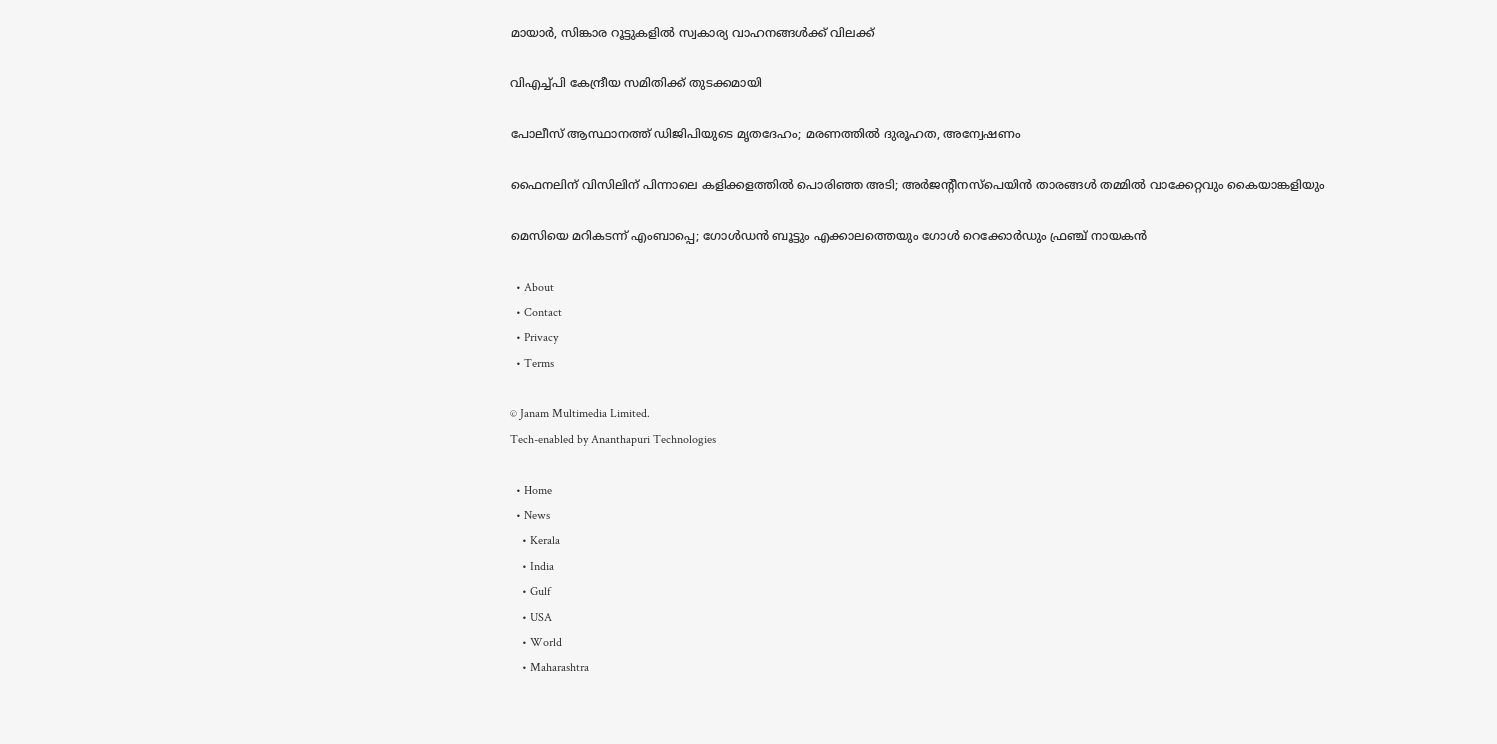മായാർ, സിങ്കാര റൂട്ടുകളിൽ സ്വകാര്യ വാഹനങ്ങൾക്ക് വിലക്ക്

വിഎച്ച്പി കേന്ദ്രീയ സമിതിക്ക് തുടക്കമായി

പോലീസ് ആസ്ഥാനത്ത് ഡിജിപിയുടെ മൃതദേഹം; മരണത്തിൽ ദുരൂഹത, അന്വേഷണം

ഫൈനലിന് വിസിലിന് പിന്നാലെ കളിക്കളത്തില്‍ പൊരിഞ്ഞ അടി; അര്‍ജന്റീനസ്‌പെയിന്‍ താരങ്ങള്‍ തമ്മില്‍ വാക്കേറ്റവും കൈയാങ്കളിയും

മെസിയെ മറികടന്ന് എംബാപ്പെ; ഗോള്‍ഡന്‍ ബൂട്ടും എക്കാലത്തെയും ഗോള്‍ റെക്കോര്‍ഡും ഫ്രഞ്ച് നായകന്‍

  • About
  • Contact
  • Privacy
  • Terms

© Janam Multimedia Limited.
Tech-enabled by Ananthapuri Technologies

  • Home
  • News
    • Kerala
    • India
    • Gulf
    • USA
    • World
    • Maharashtra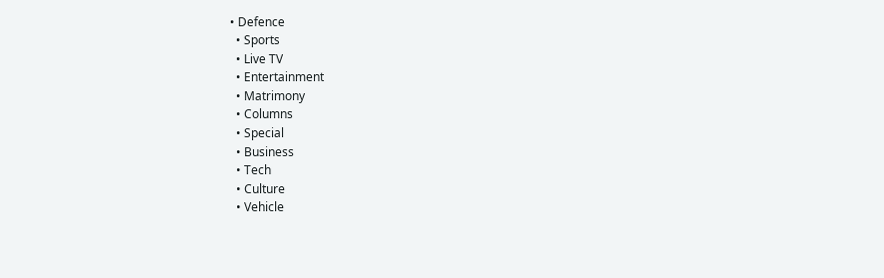• Defence
  • Sports
  • Live TV
  • Entertainment
  • Matrimony
  • Columns
  • Special
  • Business
  • Tech
  • Culture
  • Vehicle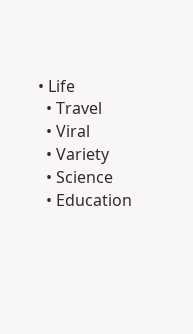• Life
  • Travel
  • Viral
  • Variety
  • Science
  • Education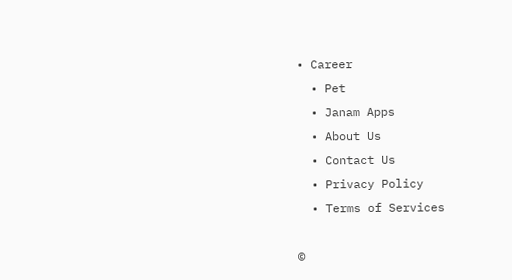• Career
  • Pet
  • Janam Apps
  • About Us
  • Contact Us
  • Privacy Policy
  • Terms of Services

©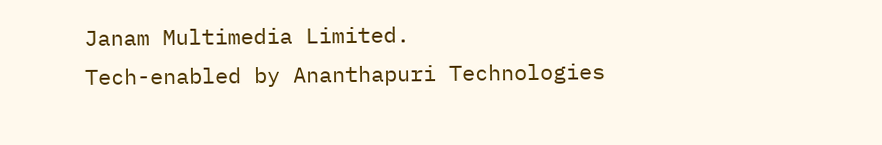Janam Multimedia Limited.
Tech-enabled by Ananthapuri Technologies